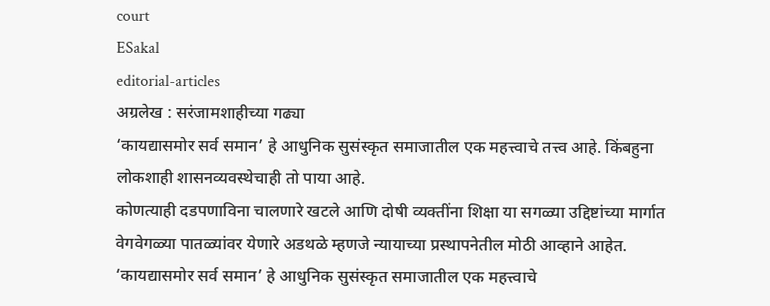court
ESakal
editorial-articles
अग्रलेख : सरंजामशाहीच्या गढ्या
‘कायद्यासमोर सर्व समान’ हे आधुनिक सुसंस्कृत समाजातील एक महत्त्वाचे तत्त्व आहे. किंबहुना लोकशाही शासनव्यवस्थेचाही तो पाया आहे.
कोणत्याही दडपणाविना चालणारे खटले आणि दोषी व्यक्तींना शिक्षा या सगळ्या उद्दिष्टांच्या मार्गात वेगवेगळ्या पातळ्यांवर येणारे अडथळे म्हणजे न्यायाच्या प्रस्थापनेतील मोठी आव्हाने आहेत.
‘कायद्यासमोर सर्व समान’ हे आधुनिक सुसंस्कृत समाजातील एक महत्त्वाचे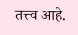तत्त्व आहे.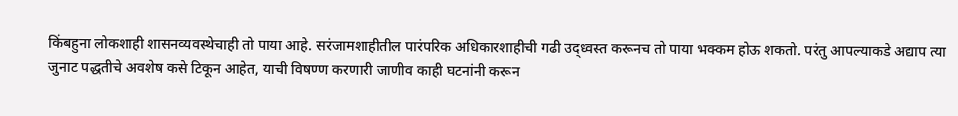किंबहुना लोकशाही शासनव्यवस्थेचाही तो पाया आहे. सरंजामशाहीतील पारंपरिक अधिकारशाहीची गढी उद्ध्वस्त करूनच तो पाया भक्कम होऊ शकतो. परंतु आपल्याकडे अद्याप त्या जुनाट पद्धतीचे अवशेष कसे टिकून आहेत, याची विषण्ण करणारी जाणीव काही घटनांनी करून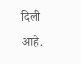दिली आहे.